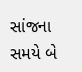સાંજના સમયે બે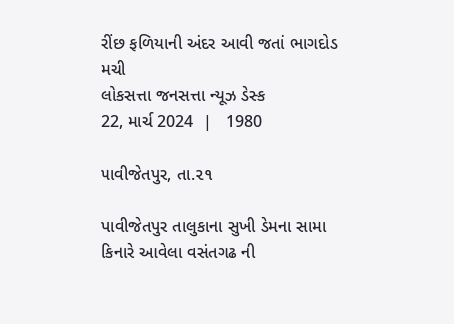રીંછ ફળિયાની અંદર આવી જતાં ભાગદોડ મચી
લોકસત્તા જનસત્તા ન્યૂઝ ડેસ્ક
22, માર્ચ 2024  |   1980

૫ાવીજેતપુર, તા.૨૧

પાવીજેતપુર તાલુકાના સુખી ડેમના સામા કિનારે આવેલા વસંતગઢ ની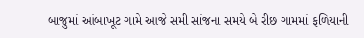બાજુમાં આંબાખૂટ ગામે આજે સમી સાંજના સમયે બે રીછ ગામમાં ફળિયાની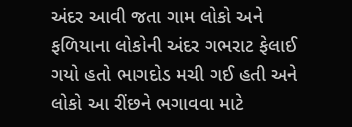અંદર આવી જતા ગામ લોકો અને ફળિયાના લોકોની અંદર ગભરાટ ફેલાઈ ગયો હતો ભાગદોડ મચી ગઈ હતી અને લોકો આ રીંછને ભગાવવા માટે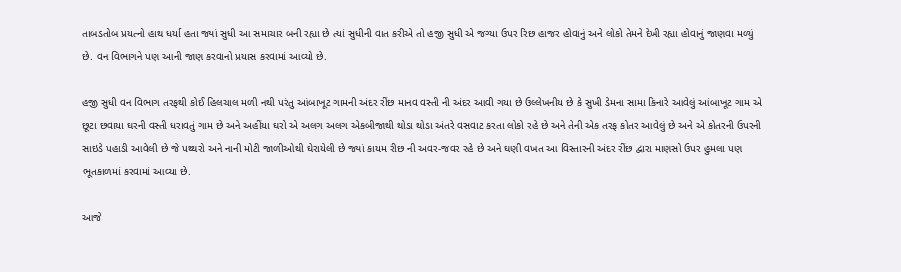તાબડતોબ પ્રયત્નો હાથ ધર્યા હતા જ્યાં સુધી આ સમાચાર બની રહ્યા છે ત્યાં સુધીની વાત કરીએ તો હજી સુધી એ જગ્યા ઉપર રિછ હાજર હોવાનું અને લોકો તેમને દેખી રહ્યા હોવાનું જાણવા મળ્યું છે. વન વિભાગને પણ આની જાણ કરવાનો પ્રયાસ કરવામાં આવ્યો છે.

હજી સુધી વન વિભાગ તરફથી કોઈ હિલચાલ મળી નથી પરંતુ આંબાખૂટ ગામની અંદર રીંછ માનવ વસ્તી ની અંદર આવી ગયા છે ઉલ્લેખનીય છે કે સુખી ડેમના સામા કિનારે આવેલું આંબાખૂટ ગામ એ છૂટા છવાયા ઘરની વસ્તી ધરાવતું ગામ છે અને અહીંયા ઘરો એ અલગ અલગ એકબીજાથી થોડા થોડા અંતરે વસવાટ કરતા લોકો રહે છે અને તેની એક તરફ કોતર આવેલું છે અને એ કોતરની ઉપરની સાઇડે પહાડી આવેલી છે જે પથ્થરો અને નાની મોટી જાળીઓથી ઘેરાયેલી છે જ્યાં કાયમ રીછ ની અવર-જવર રહે છે અને ઘણી વખત આ વિસ્તારની અંદર રીંછ દ્વારા માણસો ઉપર હુમલા પણ ભૂતકાળમાં કરવામાં આવ્યા છે.

આજે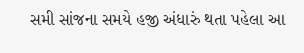સમી સાંજના સમયે હજી અંધારું થતા પહેલા આ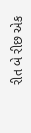રીત બે રીછ એક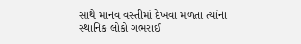સાથે માનવ વસ્તીમાં દેખવા મળતા ત્યાંના સ્થાનિક લોકો ગભરાઈ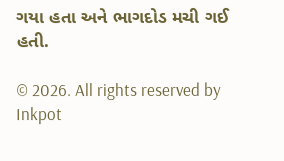ગયા હતા અને ભાગદોડ મચી ગઈ હતી.

© 2026. All rights reserved by Inkpot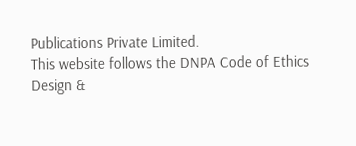Publications Private Limited.
This website follows the DNPA Code of Ethics
Design &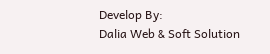Develop By:
Dalia Web & Soft Solution